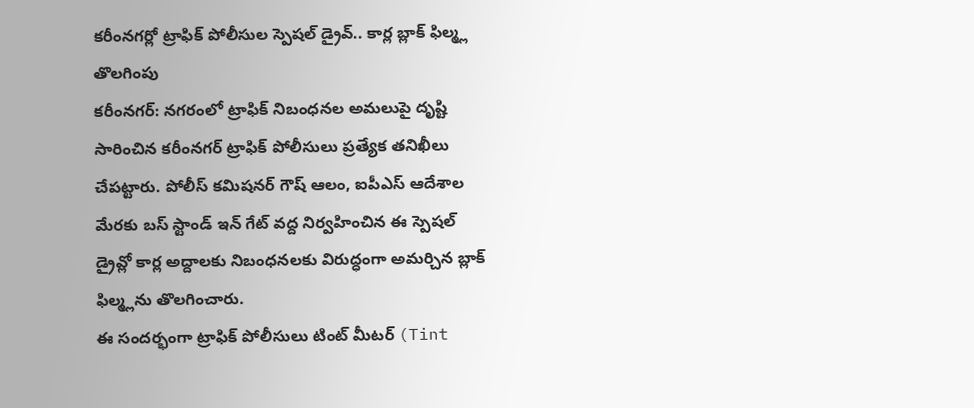కరీంనగర్లో ట్రాఫిక్ పోలీసుల స్పెషల్ డ్రైవ్.. కార్ల బ్లాక్ ఫిల్మ్ల తొలగింపు
కరీంనగర్: నగరంలో ట్రాఫిక్ నిబంధనల అమలుపై దృష్టి సారించిన కరీంనగర్ ట్రాఫిక్ పోలీసులు ప్రత్యేక తనిఖీలు చేపట్టారు. పోలీస్ కమిషనర్ గౌష్ ఆలం, ఐపీఎస్ ఆదేశాల మేరకు బస్ స్టాండ్ ఇన్ గేట్ వద్ద నిర్వహించిన ఈ స్పెషల్ డ్రైవ్లో కార్ల అద్దాలకు నిబంధనలకు విరుద్ధంగా అమర్చిన బ్లాక్ ఫిల్మ్లను తొలగించారు.
ఈ సందర్భంగా ట్రాఫిక్ పోలీసులు టింట్ మీటర్ (Tint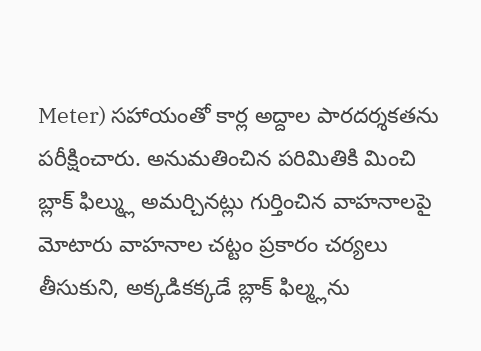Meter) సహాయంతో కార్ల అద్దాల పారదర్శకతను పరీక్షించారు. అనుమతించిన పరిమితికి మించి బ్లాక్ ఫిల్మ్లు అమర్చినట్లు గుర్తించిన వాహనాలపై మోటారు వాహనాల చట్టం ప్రకారం చర్యలు తీసుకుని, అక్కడికక్కడే బ్లాక్ ఫిల్మ్లను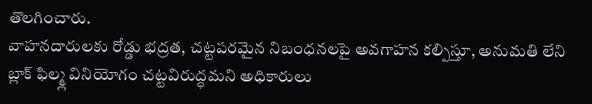తొలగించారు.
వాహనదారులకు రోడ్డు భద్రత, చట్టపరమైన నిబంధనలపై అవగాహన కల్పిస్తూ, అనుమతి లేని బ్లాక్ ఫిల్మ్ల వినియోగం చట్టవిరుద్ధమని అధికారులు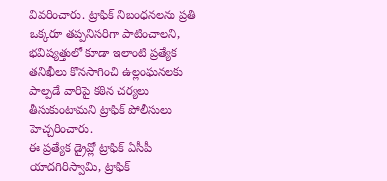వివరించారు. ట్రాఫిక్ నిబంధనలను ప్రతి ఒక్కరూ తప్పనిసరిగా పాటించాలని, భవిష్యత్తులో కూడా ఇలాంటి ప్రత్యేక తనిఖీలు కొనసాగించి ఉల్లంఘనలకు పాల్పడే వారిపై కఠిన చర్యలు తీసుకుంటామని ట్రాఫిక్ పోలీసులు హెచ్చరించారు.
ఈ ప్రత్యేక డ్రైవ్లో ట్రాఫిక్ ఏసీపీ యాదగిరిస్వామి, ట్రాఫిక్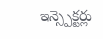ఇన్స్పెక్టర్లు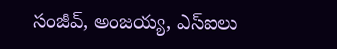సంజీవ్, అంజయ్య, ఎస్ఐలు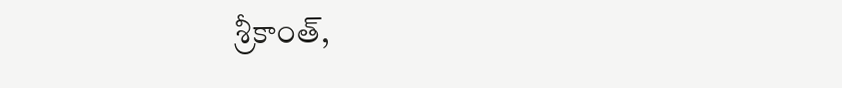శ్రీకాంత్,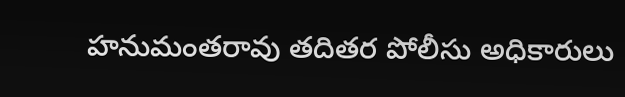హనుమంతరావు తదితర పోలీసు అధికారులు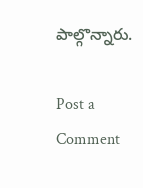పాల్గొన్నారు.

Post a Comment